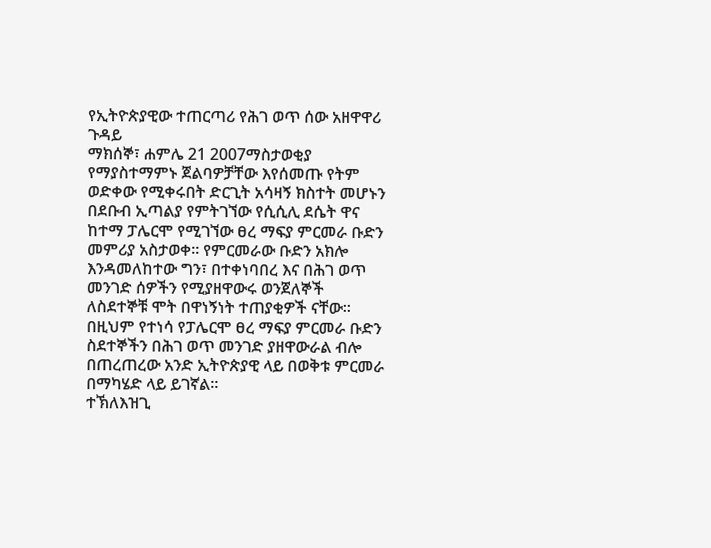የኢትዮጵያዊው ተጠርጣሪ የሕገ ወጥ ሰው አዘዋዋሪ ጉዳይ
ማክሰኞ፣ ሐምሌ 21 2007ማስታወቂያ
የማያስተማምኑ ጀልባዎቻቸው እየሰመጡ የትም ወድቀው የሚቀሩበት ድርጊት አሳዛኝ ክስተት መሆኑን በደቡብ ኢጣልያ የምትገኘው የሲሲሊ ደሴት ዋና ከተማ ፓሌርሞ የሚገኘው ፀረ ማፍያ ምርመራ ቡድን መምሪያ አስታወቀ። የምርመራው ቡድን አክሎ እንዳመለከተው ግን፣ በተቀነባበረ እና በሕገ ወጥ መንገድ ሰዎችን የሚያዘዋውሩ ወንጀለኞች ለስደተኞቹ ሞት በዋነኝነት ተጠያቂዎች ናቸው። በዚህም የተነሳ የፓሌርሞ ፀረ ማፍያ ምርመራ ቡድን ስደተኞችን በሕገ ወጥ መንገድ ያዘዋውራል ብሎ በጠረጠረው አንድ ኢትዮጵያዊ ላይ በወቅቱ ምርመራ በማካሄድ ላይ ይገኛል።
ተኽለእዝጊ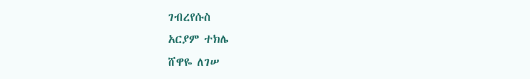ገብረየሱስ
አርያም ተክሌ
ሸዋዬ ለገሠ